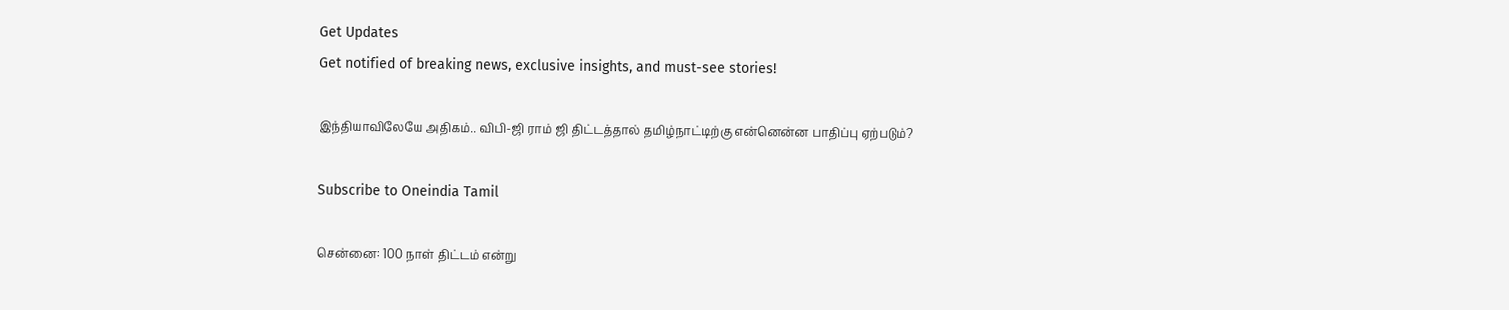Get Updates
Get notified of breaking news, exclusive insights, and must-see stories!

இந்தியாவிலேயே அதிகம்.. விபி-ஜி ராம் ஜி திட்டத்தால் தமிழ்நாட்டிற்கு என்னென்ன பாதிப்பு ஏற்படும்?

Subscribe to Oneindia Tamil

சென்னை: 100 நாள் திட்டம் என்று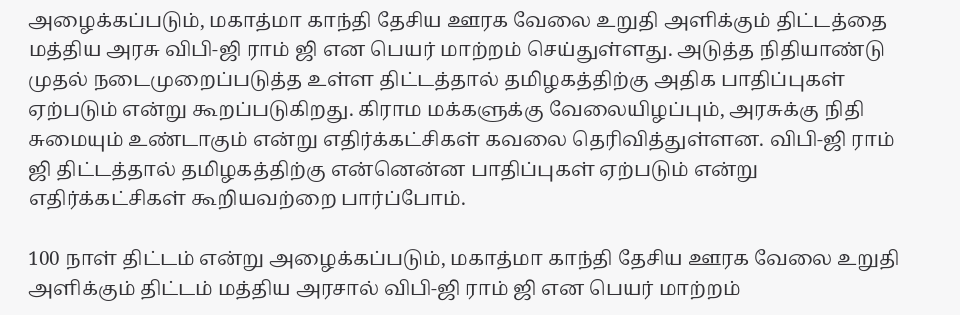அழைக்கப்படும், மகாத்மா காந்தி தேசிய ஊரக வேலை உறுதி அளிக்கும் திட்டத்தை மத்திய அரசு விபி-ஜி ராம் ஜி என பெயர் மாற்றம் செய்துள்ளது. அடுத்த நிதியாண்டு முதல் நடைமுறைப்படுத்த உள்ள திட்டத்தால் தமிழகத்திற்கு அதிக பாதிப்புகள் ஏற்படும் என்று கூறப்படுகிறது. கிராம மக்களுக்கு வேலையிழப்பும், அரசுக்கு நிதி சுமையும் உண்டாகும் என்று எதிர்க்கட்சிகள் கவலை தெரிவித்துள்ளன. விபி-ஜி ராம் ஜி திட்டத்தால் தமிழகத்திற்கு என்னென்ன பாதிப்புகள் ஏற்படும் என்று எதிர்க்கட்சிகள் கூறியவற்றை பார்ப்போம்.

100 நாள் திட்டம் என்று அழைக்கப்படும், மகாத்மா காந்தி தேசிய ஊரக வேலை உறுதி அளிக்கும் திட்டம் மத்திய அரசால் விபி-ஜி ராம் ஜி என பெயர் மாற்றம்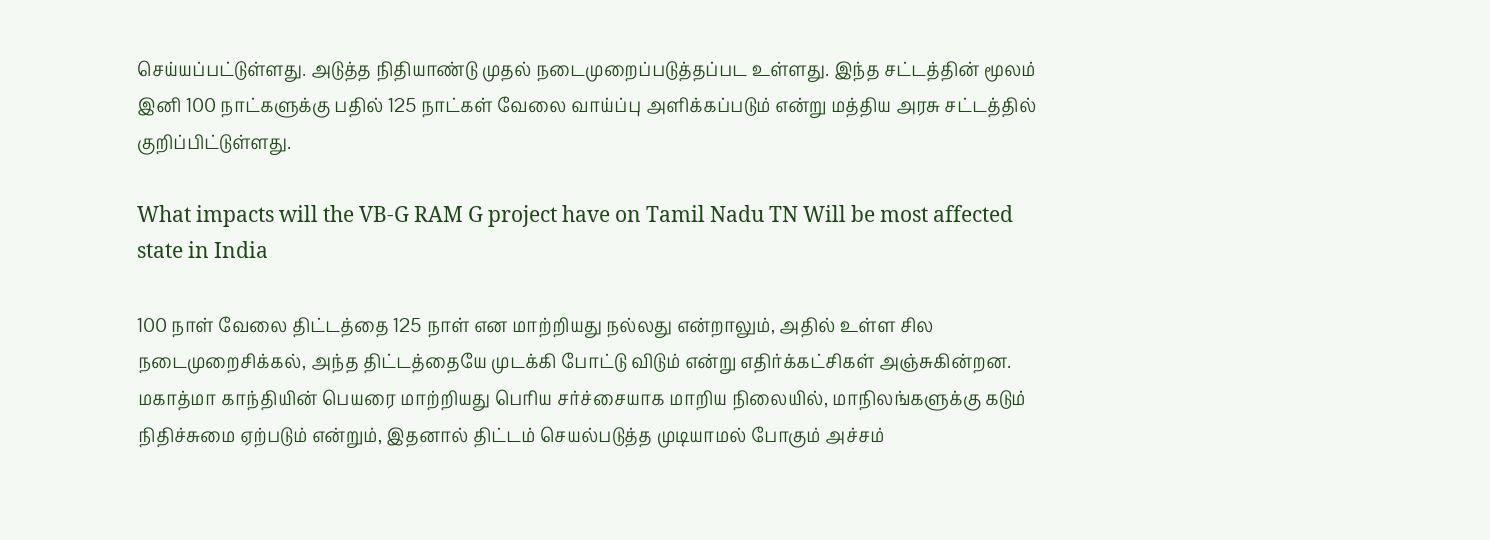செய்யப்பட்டுள்ளது. அடுத்த நிதியாண்டு முதல் நடைமுறைப்படுத்தப்பட உள்ளது. இந்த சட்டத்தின் மூலம் இனி 100 நாட்களுக்கு பதில் 125 நாட்கள் வேலை வாய்ப்பு அளிக்கப்படும் என்று மத்திய அரசு சட்டத்தில் குறிப்பிட்டுள்ளது.

What impacts will the VB-G RAM G project have on Tamil Nadu TN Will be most affected state in India

100 நாள் வேலை திட்டத்தை 125 நாள் என மாற்றியது நல்லது என்றாலும், அதில் உள்ள சில நடைமுறைசிக்கல், அந்த திட்டத்தையே முடக்கி போட்டு விடும் என்று எதிர்க்கட்சிகள் அஞ்சுகின்றன. மகாத்மா காந்தியின் பெயரை மாற்றியது பெரிய சர்ச்சையாக மாறிய நிலையில், மாநிலங்களுக்கு கடும் நிதிச்சுமை ஏற்படும் என்றும், இதனால் திட்டம் செயல்படுத்த முடியாமல் போகும் அச்சம்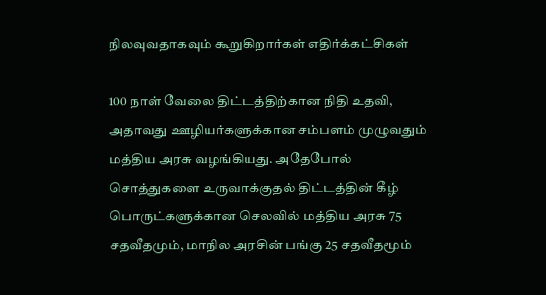நிலவுவதாகவும் கூறுகிறார்கள் எதிர்க்கட்சிகள்

100 நாள் வேலை திட்டத்திற்கான நிதி உதவி, அதாவது ஊழியர்களுக்கான சம்பளம் முழுவதும் மத்திய அரசு வழங்கியது. அதேபோல் சொத்துகளை உருவாக்குதல் திட்டத்தின் கீழ் பொருட்களுக்கான செலவில் மத்திய அரசு 75 சதவீதமும், மாநில அரசின் பங்கு 25 சதவீதமூம்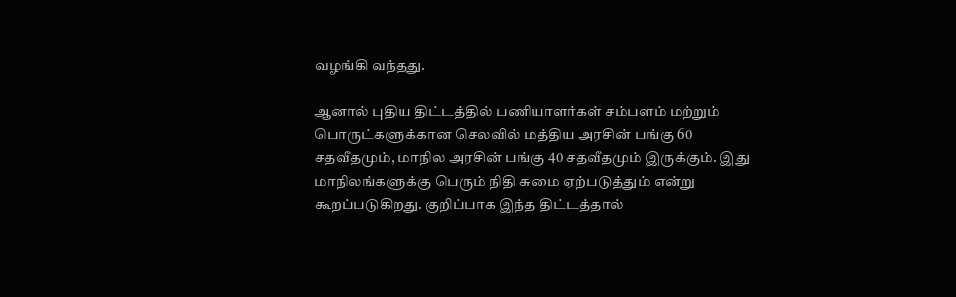வழங்கி வந்தது.

ஆனால் புதிய திட்டத்தில் பணியாளர்கள் சம்பளம் மற்றும் பொருட்களுக்கான செலவில் மத்திய அரசின் பங்கு 60 சதவீதமும், மாநில அரசின் பங்கு 40 சதவீதமும் இருக்கும். இது மாநிலங்களுக்கு பெரும் நிதி சுமை ஏற்படுத்தும் என்று கூறப்படுகிறது. குறிப்பாக இந்த திட்டத்தால்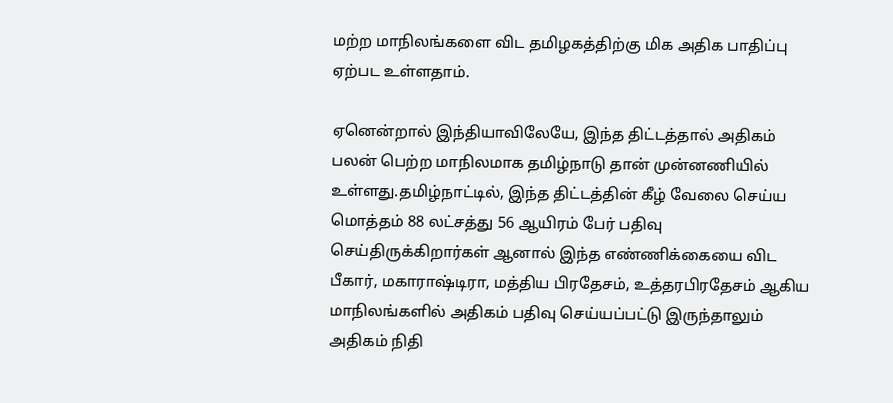மற்ற மாநிலங்களை விட தமிழகத்திற்கு மிக அதிக பாதிப்பு ஏற்பட உள்ளதாம்.

ஏனென்றால் இந்தியாவிலேயே, இந்த திட்டத்தால் அதிகம் பலன் பெற்ற மாநிலமாக தமிழ்நாடு தான் முன்னணியில் உள்ளது.தமிழ்நாட்டில், இந்த திட்டத்தின் கீழ் வேலை செய்ய மொத்தம் 88 லட்சத்து 56 ஆயிரம் பேர் பதிவு செய்திருக்கிறார்கள் ஆனால் இந்த எண்ணிக்கையை விட பீகார், மகாராஷ்டிரா, மத்திய பிரதேசம், உத்தரபிரதேசம் ஆகிய மாநிலங்களில் அதிகம் பதிவு செய்யப்பட்டு இருந்தாலும் அதிகம் நிதி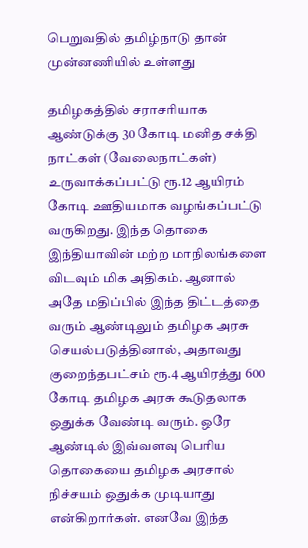பெறுவதில் தமிழ்நாடு தான் முன்னணியில் உள்ளது

தமிழகத்தில் சராசரியாக ஆண்டுக்கு 30 கோடி மனித சக்தி நாட்கள் (வேலைநாட்கள்) உருவாக்கப்பட்டு ரூ.12 ஆயிரம் கோடி ஊதியமாக வழங்கப்பட்டு வருகிறது. இந்த தொகை இந்தியாவின் மற்ற மாநிலங்களை விடவும் மிக அதிகம். ஆனால் அதே மதிப்பில் இந்த திட்டத்தை வரும் ஆண்டிலும் தமிழக அரசு செயல்படுத்தினால், அதாவது குறைந்தபட்சம் ரூ.4 ஆயிரத்து 600 கோடி தமிழக அரசு கூடுதலாக ஒதுக்க வேண்டி வரும். ஒரே ஆண்டில் இவ்வளவு பெரிய தொகையை தமிழக அரசால் நிச்சயம் ஒதுக்க முடியாது என்கிறார்கள். எனவே இந்த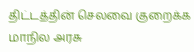திட்டத்தின் செலவை குறைக்க மாநில அரசு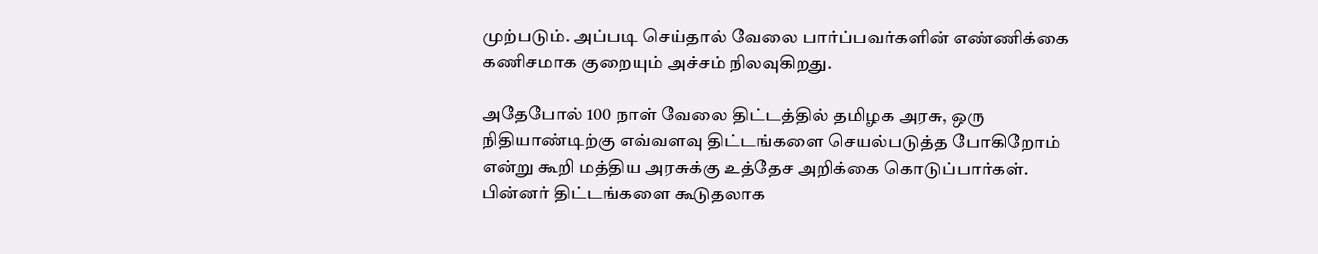முற்படும். அப்படி செய்தால் வேலை பார்ப்பவர்களின் எண்ணிக்கை கணிசமாக குறையும் அச்சம் நிலவுகிறது.

அதேபோல் 100 நாள் வேலை திட்டத்தில் தமிழக அரசு, ஒரு நிதியாண்டிற்கு எவ்வளவு திட்டங்களை செயல்படுத்த போகிறோம் என்று கூறி மத்திய அரசுக்கு உத்தேச அறிக்கை கொடுப்பார்கள். பின்னர் திட்டங்களை கூடுதலாக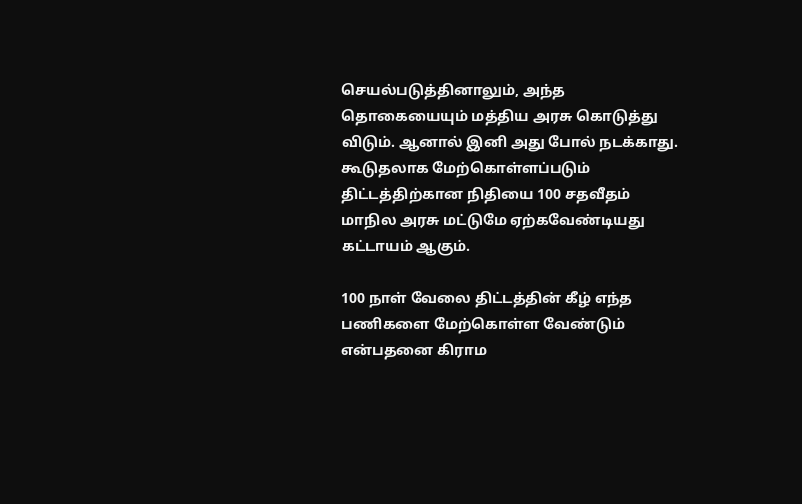செயல்படுத்தினாலும், அந்த தொகையையும் மத்திய அரசு கொடுத்து விடும். ஆனால் இனி அது போல் நடக்காது. கூடுதலாக மேற்கொள்ளப்படும் திட்டத்திற்கான நிதியை 100 சதவீதம் மாநில அரசு மட்டுமே ஏற்கவேண்டியது கட்டாயம் ஆகும்.

100 நாள் வேலை திட்டத்தின் கீழ் எந்த பணிகளை மேற்கொள்ள வேண்டும் என்பதனை கிராம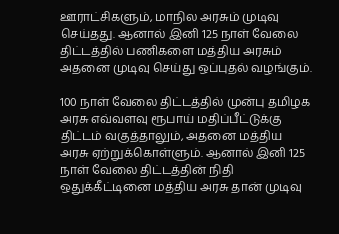ஊராட்சிகளும், மாநில அரசும் முடிவு செய்தது. ஆனால் இனி 125 நாள் வேலை திட்டத்தில் பணிகளை மத்திய அரசும் அதனை முடிவு செய்து ஒப்புதல் வழங்கும்.

100 நாள் வேலை திட்டத்தில் முன்பு தமிழக அரசு எவ்வளவு ரூபாய் மதிப்பீட்டுக்கு திட்டம் வகுத்தாலும், அதனை மத்திய அரசு ஏற்றுக்கொள்ளும். ஆனால் இனி 125 நாள் வேலை திட்டத்தின் நிதி ஒதுக்கீட்டினை மத்திய அரசு தான் முடிவு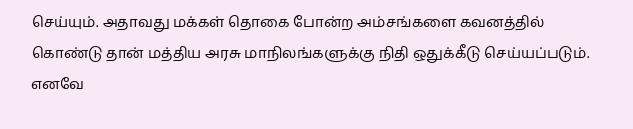செய்யும். அதாவது மக்கள் தொகை போன்ற அம்சங்களை கவனத்தில் கொண்டு தான் மத்திய அரசு மாநிலங்களுக்கு நிதி ஒதுக்கீடு செய்யப்படும். எனவே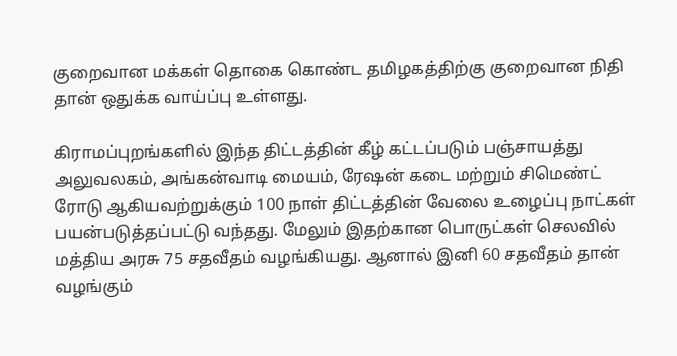குறைவான மக்கள் தொகை கொண்ட தமிழகத்திற்கு குறைவான நிதி தான் ஒதுக்க வாய்ப்பு உள்ளது.

கிராமப்புறங்களில் இந்த திட்டத்தின் கீழ் கட்டப்படும் பஞ்சாயத்து அலுவலகம், அங்கன்வாடி மையம், ரேஷன் கடை மற்றும் சிமெண்ட் ரோடு ஆகியவற்றுக்கும் 100 நாள் திட்டத்தின் வேலை உழைப்பு நாட்கள் பயன்படுத்தப்பட்டு வந்தது. மேலும் இதற்கான பொருட்கள் செலவில் மத்திய அரசு 75 சதவீதம் வழங்கியது. ஆனால் இனி 60 சதவீதம் தான் வழங்கும்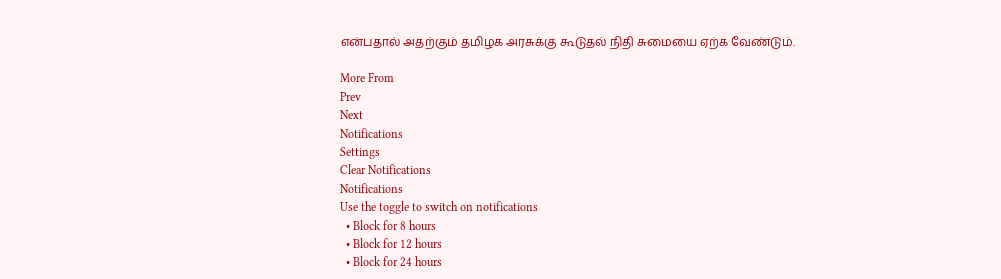என்பதால் அதற்கும் தமிழக அரசுக்கு கூடுதல் நிதி சுமையை ஏற்க வேண்டும்.

More From
Prev
Next
Notifications
Settings
Clear Notifications
Notifications
Use the toggle to switch on notifications
  • Block for 8 hours
  • Block for 12 hours
  • Block for 24 hours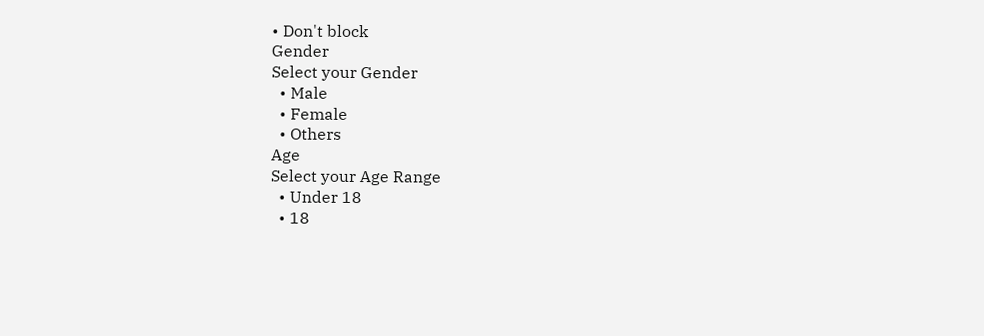• Don't block
Gender
Select your Gender
  • Male
  • Female
  • Others
Age
Select your Age Range
  • Under 18
  • 18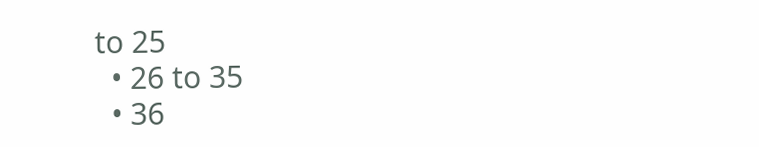to 25
  • 26 to 35
  • 36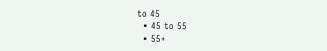to 45
  • 45 to 55
  • 55+